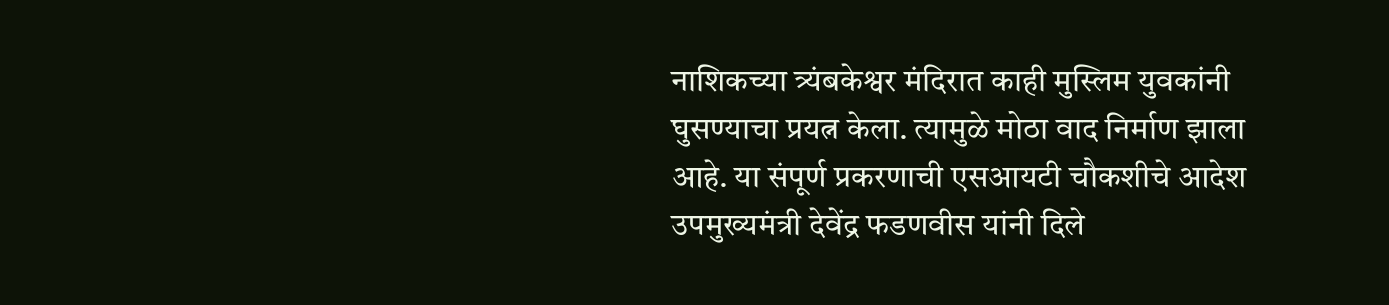नाशिकच्या त्र्यंबकेश्वर मंदिरात काही मुस्लिम युवकांनी घुसण्याचा प्रयत्न केला. त्यामुळे मोठा वाद निर्माण झाला आहे. या संपूर्ण प्रकरणाची एसआयटी चौकशीचे आदेश उपमुख्यमंत्री देवेंद्र फडणवीस यांनी दिले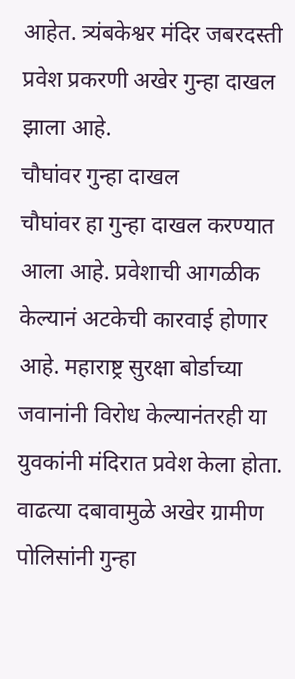आहेत. त्र्यंबकेश्वर मंदिर जबरदस्ती प्रवेश प्रकरणी अखेर गुन्हा दाखल झाला आहे.
चौघांवर गुन्हा दाखल
चौघांवर हा गुन्हा दाखल करण्यात आला आहे. प्रवेशाची आगळीक केल्यानं अटकेची कारवाई होणार आहे. महाराष्ट्र सुरक्षा बोर्डाच्या जवानांनी विरोध केल्यानंतरही या युवकांनी मंदिरात प्रवेश केला होता. वाढत्या दबावामुळे अखेर ग्रामीण पोलिसांनी गुन्हा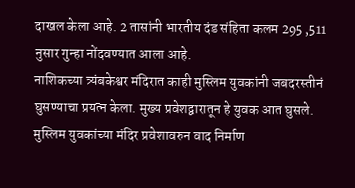दाखल केला आहे. 2 तासांनी भारतीय दंड संहिता कलम 295 ,511 नुसार गुन्हा नोंदवण्यात आला आहे.
नाशिकच्या त्र्यंबकेश्वर मंदिरात काही मुस्लिम युवकांनी जबदरस्तीनं घुसण्याचा प्रयत्न केला. मुख्य प्रवेशद्वारातून हे युवक आत घुसले. मुस्लिम युवकांच्या मंदिर प्रवेशावरुन वाद निर्माण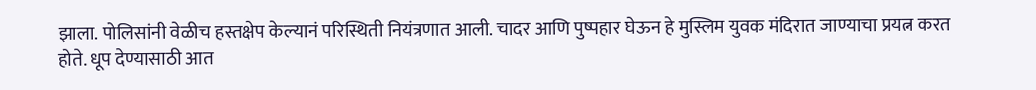झाला. पोलिसांनी वेळीच हस्तक्षेप केल्यानं परिस्थिती नियंत्रणात आली. चादर आणि पुष्पहार घेऊन हे मुस्लिम युवक मंदिरात जाण्याचा प्रयत्न करत होते. धूप देण्यासाठी आत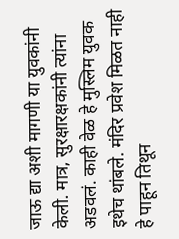जाऊ द्या अशी मागणी या युवकांनी केली. मात्र, सुरक्षारक्षकांनी त्यांना अडवलं. काही वेळ हे मुस्लिम युवक इथेच थांबले. मंदिर प्रवेश मिळत नाही हे पाहून तिथून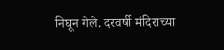निघून गेले. दरवर्षी मंदिराच्या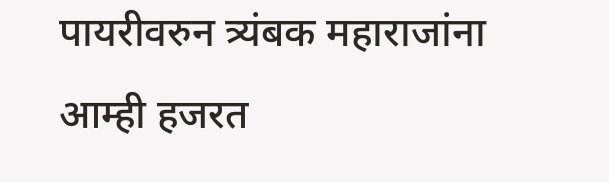पायरीवरुन त्र्यंबक महाराजांना आम्ही हजरत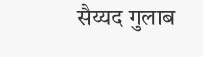सैय्यद गुलाब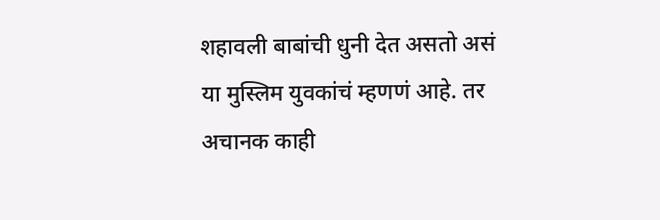शहावली बाबांची धुनी देत असतो असं या मुस्लिम युवकांचं म्हणणं आहे. तर अचानक काही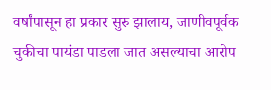वर्षांपासून हा प्रकार सुरु झालाय, जाणीवपूर्वक चुकीचा पायंडा पाडला जात असल्याचा आरोप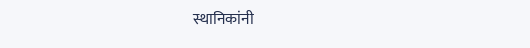स्थानिकांनी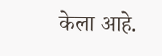केला आहे.